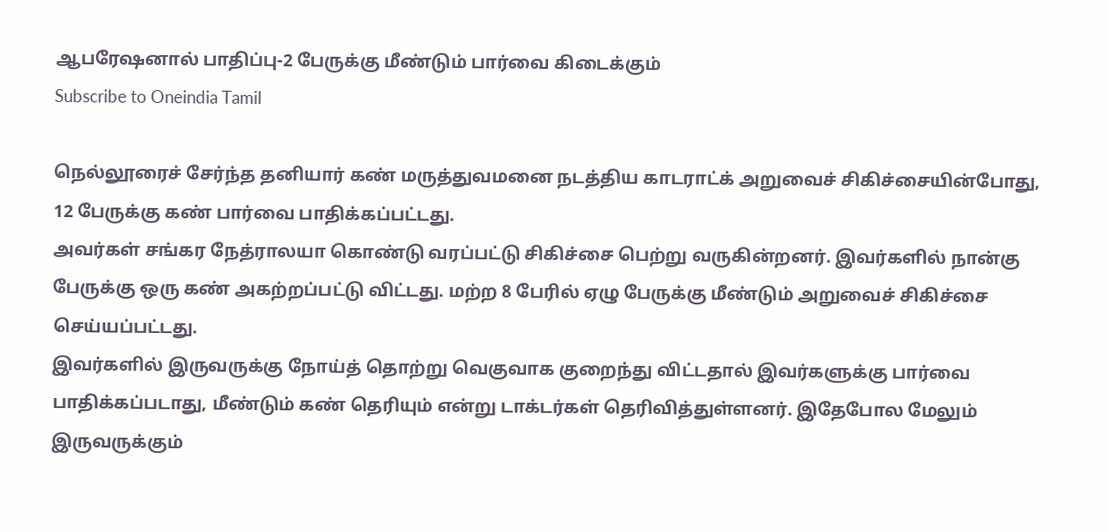ஆபரேஷனால் பாதிப்பு-2 பேருக்கு மீண்டும் பார்வை கிடைக்கும்
Subscribe to Oneindia Tamil

நெல்லூரைச் சேர்ந்த தனியார் கண் மருத்துவமனை நடத்திய காடராட்க் அறுவைச் சிகிச்சையின்போது, 12 பேருக்கு கண் பார்வை பாதிக்கப்பட்டது.
அவர்கள் சங்கர நேத்ராலயா கொண்டு வரப்பட்டு சிகிச்சை பெற்று வருகின்றனர். இவர்களில் நான்கு பேருக்கு ஒரு கண் அகற்றப்பட்டு விட்டது. மற்ற 8 பேரில் ஏழு பேருக்கு மீண்டும் அறுவைச் சிகிச்சை செய்யப்பட்டது.
இவர்களில் இருவருக்கு நோய்த் தொற்று வெகுவாக குறைந்து விட்டதால் இவர்களுக்கு பார்வை பாதிக்கப்படாது, மீண்டும் கண் தெரியும் என்று டாக்டர்கள் தெரிவித்துள்ளனர். இதேபோல மேலும் இருவருக்கும்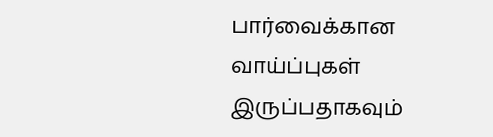பார்வைக்கான வாய்ப்புகள் இருப்பதாகவும்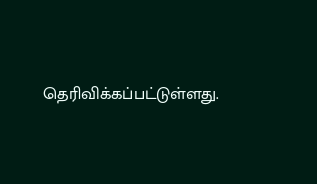தெரிவிக்கப்பட்டுள்ளது.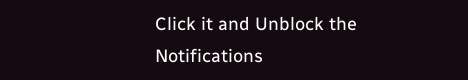Click it and Unblock the Notifications